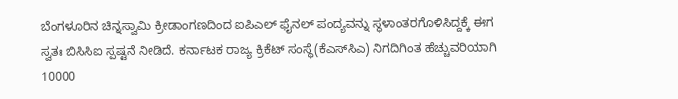ಬೆಂಗಳೂರಿನ ಚಿನ್ನಸ್ವಾಮಿ ಕ್ರೀಡಾಂಗಣದಿಂದ ಐಪಿಎಲ್‌ ಫೈನಲ್‌ ಪಂದ್ಯವನ್ನು ಸ್ಥಳಾಂತರಗೊಳಿಸಿದ್ದಕ್ಕೆ ಈಗ ಸ್ವತಃ ಬಿಸಿಸಿಐ ಸ್ಪಷ್ಟನೆ ನೀಡಿದೆ. ಕರ್ನಾಟಕ ರಾಜ್ಯ ಕ್ರಿಕೆಟ್‌ ಸಂಸ್ಥೆ(ಕೆಎಸ್‌ಸಿಎ) ನಿಗದಿಗಿಂತ ಹೆಚ್ಚುವರಿಯಾಗಿ 10000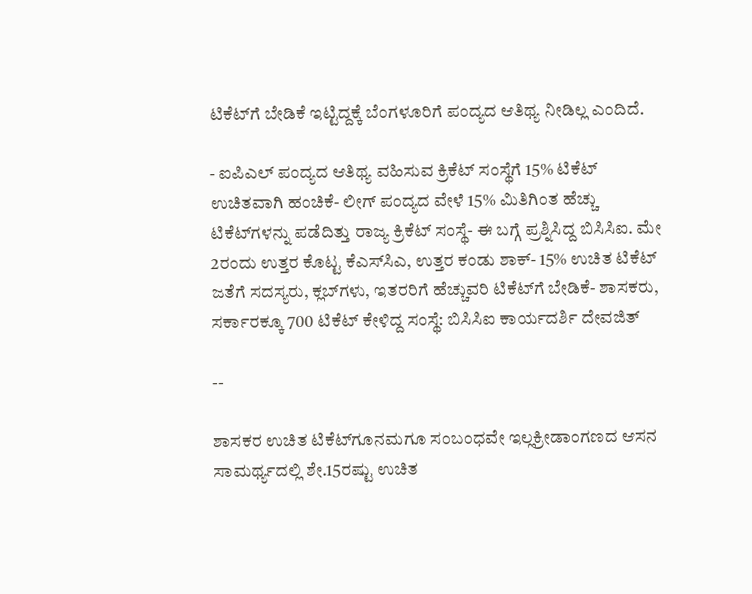ಟಿಕೆಟ್‌ಗೆ ಬೇಡಿಕೆ ಇಟ್ಟಿದ್ದಕ್ಕೆ ಬೆಂಗಳೂರಿಗೆ ಪಂದ್ಯದ ಆತಿಥ್ಯ ನೀಡಿಲ್ಲ ಎಂದಿದೆ.

- ಐಪಿಎಲ್‌ ಪಂದ್ಯದ ಆತಿಥ್ಯ ವಹಿಸುವ ಕ್ರಿಕೆಟ್‌ ಸಂಸ್ಥೆಗೆ 15% ಟಿಕೆಟ್‌ ಉಚಿತವಾಗಿ ಹಂಚಿಕೆ- ಲೀಗ್‌ ಪಂದ್ಯದ ವೇಳೆ 15% ಮಿತಿಗಿಂತ ಹೆಚ್ಚು ಟಿಕೆಟ್‌ಗಳನ್ನು ಪಡೆದಿತ್ತು ರಾಜ್ಯ ಕ್ರಿಕೆಟ್‌ ಸಂಸ್ಥೆ- ಈ ಬಗ್ಗೆ ಪ್ರಶ್ನಿಸಿದ್ದ ಬಿಸಿಸಿಐ. ಮೇ 2ರಂದು ಉತ್ತರ ಕೊಟ್ಟ ಕೆಎಸ್‌ಸಿಎ, ಉತ್ತರ ಕಂಡು ಶಾಕ್‌- 15% ಉಚಿತ ಟಿಕೆಟ್‌ ಜತೆಗೆ ಸದಸ್ಯರು, ಕ್ಲಬ್‌ಗಳು, ಇತರರಿಗೆ ಹೆಚ್ಚುವರಿ ಟಿಕೆಟ್‌ಗೆ ಬೇಡಿಕೆ- ಶಾಸಕರು, ಸರ್ಕಾರಕ್ಕೂ 700 ಟಿಕೆಟ್‌ ಕೇಳಿದ್ದ ಸಂಸ್ಥೆ: ಬಿಸಿಸಿಐ ಕಾರ್ಯದರ್ಶಿ ದೇವಜಿತ್‌

--

ಶಾಸಕರ ಉಚಿತ ಟಿಕೆಟ್‌ಗೂನಮಗೂ ಸಂಬಂಧವೇ ಇಲ್ಲಕ್ರೀಡಾಂಗಣದ ಆಸನ ಸಾಮರ್ಥ್ಯದಲ್ಲಿ ಶೇ.15ರಷ್ಟು ಉಚಿತ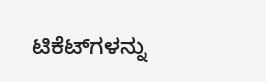ಟಿಕೆಟ್‌ಗಳನ್ನು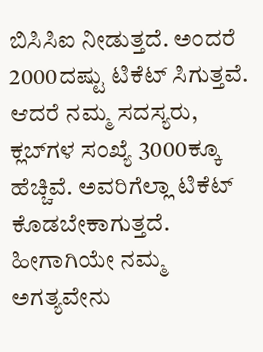ಬಿಸಿಸಿಐ ನೀಡುತ್ತದೆ. ಅಂದರೆ 2000ದಷ್ಟು ಟಿಕೆಟ್‌ ಸಿಗುತ್ತವೆ. ಆದರೆ ನಮ್ಮ ಸದಸ್ಯರು, ಕ್ಲಬ್‌ಗಳ ಸಂಖ್ಯೆ 3000ಕ್ಕೂ ಹೆಚ್ಚಿವೆ. ಅವರಿಗೆಲ್ಲಾ ಟಿಕೆಟ್‌ ಕೊಡಬೇಕಾಗುತ್ತದೆ. ಹೀಗಾಗಿಯೇ ನಮ್ಮ ಅಗತ್ಯವೇನು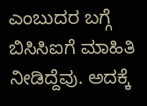ಎಂಬುದರ ಬಗ್ಗೆ ಬಿಸಿಸಿಐಗೆ ಮಾಹಿತಿ ನೀಡಿದ್ದೆವು. ಅದಕ್ಕೆ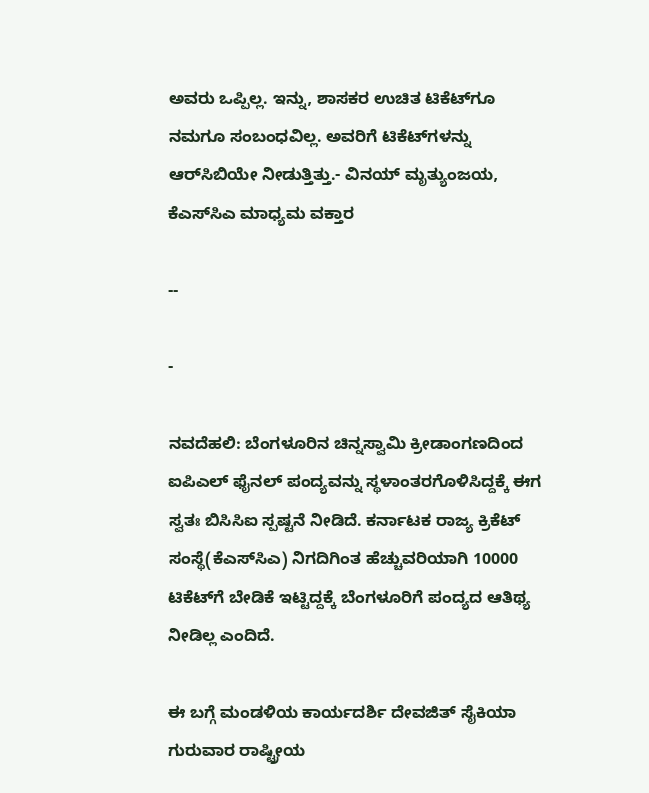ಅವರು ಒಪ್ಪಿಲ್ಲ. ಇನ್ನು, ಶಾಸಕರ ಉಚಿತ ಟಿಕೆಟ್‌ಗೂ ನಮಗೂ ಸಂಬಂಧವಿಲ್ಲ. ಅವರಿಗೆ ಟಿಕೆಟ್‌ಗಳನ್ನು ಆರ್‌ಸಿಬಿಯೇ ನೀಡುತ್ತಿತ್ತು.- ವಿನಯ್‌ ಮೃತ್ಯುಂಜಯ, ಕೆಎಸ್‌ಸಿಎ ಮಾಧ್ಯಮ ವಕ್ತಾರ

--

-

ನವದೆಹಲಿ: ಬೆಂಗಳೂರಿನ ಚಿನ್ನಸ್ವಾಮಿ ಕ್ರೀಡಾಂಗಣದಿಂದ ಐಪಿಎಲ್‌ ಫೈನಲ್‌ ಪಂದ್ಯವನ್ನು ಸ್ಥಳಾಂತರಗೊಳಿಸಿದ್ದಕ್ಕೆ ಈಗ ಸ್ವತಃ ಬಿಸಿಸಿಐ ಸ್ಪಷ್ಟನೆ ನೀಡಿದೆ. ಕರ್ನಾಟಕ ರಾಜ್ಯ ಕ್ರಿಕೆಟ್‌ ಸಂಸ್ಥೆ(ಕೆಎಸ್‌ಸಿಎ) ನಿಗದಿಗಿಂತ ಹೆಚ್ಚುವರಿಯಾಗಿ 10000 ಟಿಕೆಟ್‌ಗೆ ಬೇಡಿಕೆ ಇಟ್ಟಿದ್ದಕ್ಕೆ ಬೆಂಗಳೂರಿಗೆ ಪಂದ್ಯದ ಆತಿಥ್ಯ ನೀಡಿಲ್ಲ ಎಂದಿದೆ.

ಈ ಬಗ್ಗೆ ಮಂಡಳಿಯ ಕಾರ್ಯದರ್ಶಿ ದೇವಜಿತ್‌ ಸೈಕಿಯಾ ಗುರುವಾರ ರಾಷ್ಟ್ರೀಯ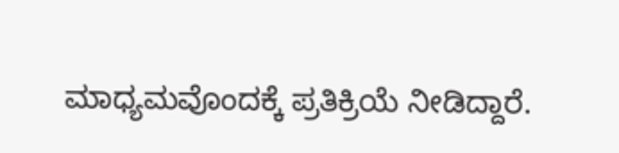ಮಾಧ್ಯಮವೊಂದಕ್ಕೆ ಪ್ರತಿಕ್ರಿಯೆ ನೀಡಿದ್ದಾರೆ.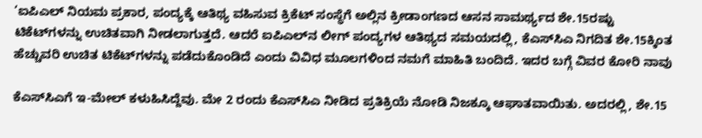‘ಐಪಿಎಲ್‌ ನಿಯಮ ಪ್ರಕಾರ, ಪಂದ್ಯಕ್ಕೆ ಆತಿಥ್ಯ ವಹಿಸುವ ಕ್ರಿಕೆಟ್‌ ಸಂಸ್ಥೆಗೆ ಅಲ್ಲಿನ ಕ್ರೀಡಾಂಗಣದ ಆಸನ ಸಾಮರ್ಥ್ಯದ ಶೇ.15ರಷ್ಟು ಟಿಕೆಟ್‌ಗಳನ್ನು ಉಚಿತವಾಗಿ ನೀಡಲಾಗುತ್ತದೆ. ಆದರೆ ಐಪಿಎಲ್‌ನ ಲೀಗ್ ಪಂದ್ಯಗಳ ಆತಿಥ್ಯದ ಸಮಯದಲ್ಲಿ, ಕೆಎಸ್‌ಸಿಎ ನಿಗದಿತ ಶೇ.15ಕ್ಕಿಂತ ಹೆಚ್ಚುವರಿ ಉಚಿತ ಟಿಕೆಟ್‌ಗಳನ್ನು ಪಡೆದುಕೊಂಡಿದೆ ಎಂದು ವಿವಿಧ ಮೂಲಗಳಿಂದ ನಮಗೆ ಮಾಹಿತಿ ಬಂದಿದೆ. ಇದರ ಬಗ್ಗೆ ವಿವರ ಕೋರಿ ನಾವು

ಕೆಎಸ್‌ಸಿಎಗೆ ಇ-ಮೇಲ್‌ ಕಳುಹಿಸಿದ್ದೆವು. ಮೇ 2 ರಂದು ಕೆಎಸ್‌ಸಿಎ ನೀಡಿದ ಪ್ರತಿಕ್ರಿಯೆ ನೋಡಿ ನಿಜಕ್ಕೂ ಆಘಾತವಾಯಿತು. ಅದರಲ್ಲಿ, ಶೇ.15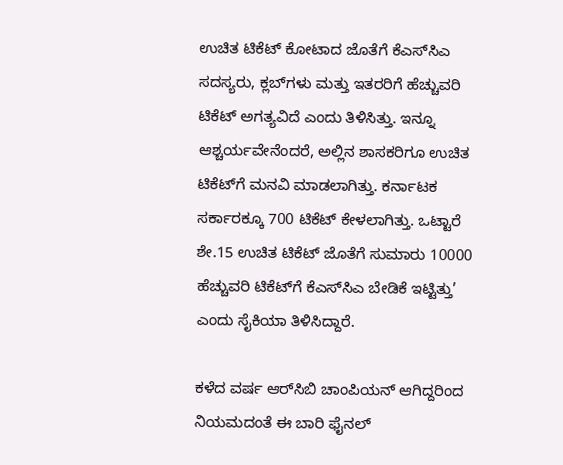ಉಚಿತ ಟಿಕೆಟ್ ಕೋಟಾದ ಜೊತೆಗೆ ಕೆಎಸ್‌ಸಿಎ ಸದಸ್ಯರು, ಕ್ಲಬ್‌ಗಳು ಮತ್ತು ಇತರರಿಗೆ ಹೆಚ್ಚುವರಿ ಟಿಕೆಟ್‌ ಅಗತ್ಯವಿದೆ ಎಂದು ತಿಳಿಸಿತ್ತು. ಇನ್ನೂ ಆಶ್ಚರ್ಯವೇನೆಂದರೆ, ಅಲ್ಲಿನ ಶಾಸಕರಿಗೂ ಉಚಿತ ಟಿಕೆಟ್‌ಗೆ ಮನವಿ ಮಾಡಲಾಗಿತ್ತು. ಕರ್ನಾಟಕ ಸರ್ಕಾರಕ್ಕೂ 700 ಟಿಕೆಟ್‌ ಕೇಳಲಾಗಿತ್ತು. ಒಟ್ಟಾರೆ ಶೇ.15 ಉಚಿತ ಟಿಕೆಟ್‌ ಜೊತೆಗೆ ಸುಮಾರು 10000 ಹೆಚ್ಚುವರಿ ಟಿಕೆಟ್‌ಗೆ ಕೆಎಸ್‌ಸಿಎ ಬೇಡಿಕೆ ಇಟ್ಟಿತ್ತು’ ಎಂದು ಸೈಕಿಯಾ ತಿಳಿಸಿದ್ದಾರೆ.

ಕಳೆದ ವರ್ಷ ಆರ್‌ಸಿಬಿ ಚಾಂಪಿಯನ್‌ ಆಗಿದ್ದರಿಂದ ನಿಯಮದಂತೆ ಈ ಬಾರಿ ಫೈನಲ್‌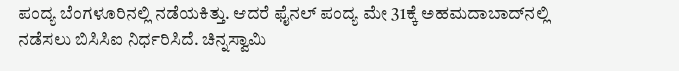ಪಂದ್ಯ ಬೆಂಗಳೂರಿನಲ್ಲಿ ನಡೆಯಕಿತ್ತು. ಆದರೆ ಫೈನಲ್‌ ಪಂದ್ಯ ಮೇ 31ಕ್ಕೆ ಅಹಮದಾಬಾದ್‌ನಲ್ಲಿ ನಡೆಸಲು ಬಿಸಿಸಿಐ ನಿರ್ಧರಿಸಿದೆ. ಚಿನ್ನಸ್ವಾಮಿ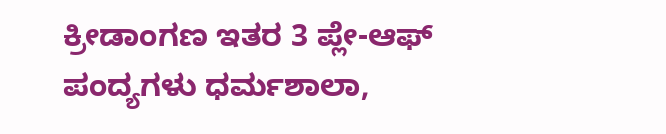ಕ್ರೀಡಾಂಗಣ ಇತರ 3 ಪ್ಲೇ-ಆಫ್‌ ಪಂದ್ಯಗಳು ಧರ್ಮಶಾಲಾ,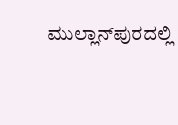ಮುಲ್ಲಾನ್‌ಪುರದಲ್ಲಿ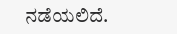ನಡೆಯಲಿದೆ.